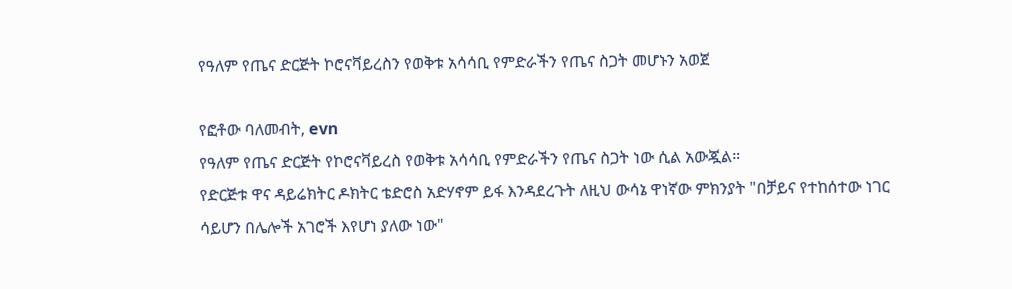የዓለም የጤና ድርጅት ኮሮናቫይረስን የወቅቱ አሳሳቢ የምድራችን የጤና ስጋት መሆኑን አወጀ

የፎቶው ባለመብት, evn
የዓለም የጤና ድርጅት የኮሮናቫይረስ የወቅቱ አሳሳቢ የምድራችን የጤና ስጋት ነው ሲል አውጇል።
የድርጅቱ ዋና ዳይሬክትር ዶክትር ቴድሮስ አድሃኖም ይፋ እንዳደረጉት ለዚህ ውሳኔ ዋነኛው ምክንያት "በቻይና የተከሰተው ነገር ሳይሆን በሌሎች አገሮች እየሆነ ያለው ነው"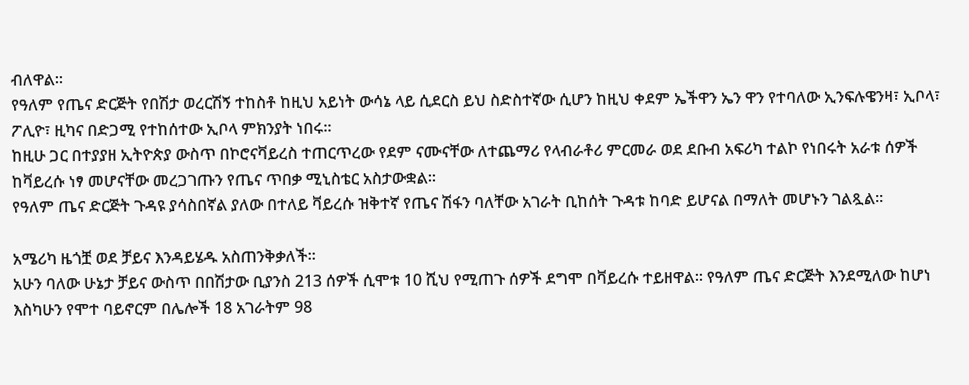ብለዋል።
የዓለም የጤና ድርጅት የበሽታ ወረርሽኝ ተከስቶ ከዚህ አይነት ውሳኔ ላይ ሲደርስ ይህ ስድስተኛው ሲሆን ከዚህ ቀደም ኤችዋን ኤን ዋን የተባለው ኢንፍሉዌንዛ፣ ኢቦላ፣ ፖሊዮ፣ ዚካና በድጋሚ የተከሰተው ኢቦላ ምክንያት ነበሩ።
ከዚሁ ጋር በተያያዘ ኢትዮጵያ ውስጥ በኮሮናቫይረስ ተጠርጥረው የደም ናሙናቸው ለተጨማሪ የላብራቶሪ ምርመራ ወደ ደቡብ አፍሪካ ተልኮ የነበሩት አራቱ ሰዎች ከቫይረሱ ነፃ መሆናቸው መረጋገጡን የጤና ጥበቃ ሚኒስቴር አስታውቋል።
የዓለም ጤና ድርጅት ጉዳዩ ያሳስበኛል ያለው በተለይ ቫይረሱ ዝቅተኛ የጤና ሽፋን ባለቸው አገራት ቢከሰት ጉዳቱ ከባድ ይሆናል በማለት መሆኑን ገልጿል።

አሜሪካ ዜጎቿ ወደ ቻይና እንዳይሄዱ አስጠንቅቃለች።
አሁን ባለው ሁኔታ ቻይና ውስጥ በበሽታው ቢያንስ 213 ሰዎች ሲሞቱ 10 ሺህ የሚጠጉ ሰዎች ደግሞ በቫይረሱ ተይዘዋል። የዓለም ጤና ድርጅት እንደሚለው ከሆነ እስካሁን የሞተ ባይኖርም በሌሎች 18 አገራትም 98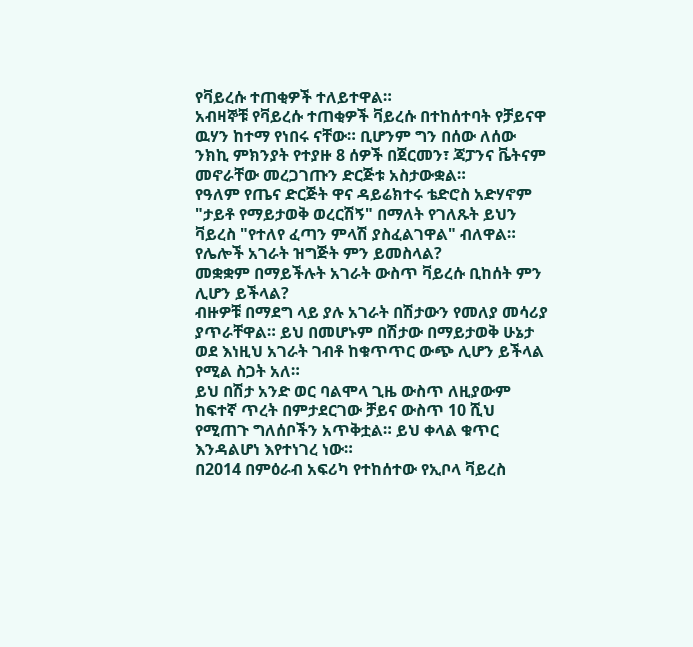የቫይረሱ ተጠቂዎች ተለይተዋል።
አብዛኞቹ የቫይረሱ ተጠቂዎች ቫይረሱ በተከሰተባት የቻይናዋ ዉሃን ከተማ የነበሩ ናቸው። ቢሆንም ግን በሰው ለሰው ንክኪ ምክንያት የተያዙ 8 ሰዎች በጀርመን፣ ጃፓንና ቬትናም መኖራቸው መረጋገጡን ድርጅቱ አስታውቋል።
የዓለም የጤና ድርጅት ዋና ዳይሬክተሩ ቴድሮስ አድሃኖም "ታይቶ የማይታወቅ ወረርሽኝ" በማለት የገለጹት ይህን ቫይረስ "የተለየ ፈጣን ምላሽ ያስፈልገዋል" ብለዋል።
የሌሎች አገራት ዝግጅት ምን ይመስላል?
መቋቋም በማይችሉት አገራት ውስጥ ቫይረሱ ቢከሰት ምን ሊሆን ይችላል?
ብዙዎቹ በማደግ ላይ ያሉ አገራት በሽታውን የመለያ መሳሪያ ያጥራቸዋል። ይህ በመሆኑም በሽታው በማይታወቅ ሁኔታ ወደ እነዚህ አገራት ገብቶ ከቁጥጥር ውጭ ሊሆን ይችላል የሚል ስጋት አለ።
ይህ በሽታ አንድ ወር ባልሞላ ጊዜ ውስጥ ለዚያውም ከፍተኛ ጥረት በምታደርገው ቻይና ውስጥ 10 ሺህ የሚጠጉ ግለሰቦችን አጥቅቷል። ይህ ቀላል ቁጥር እንዳልሆነ እየተነገረ ነው።
በ2014 በምዕራብ አፍሪካ የተከሰተው የኢቦላ ቫይረስ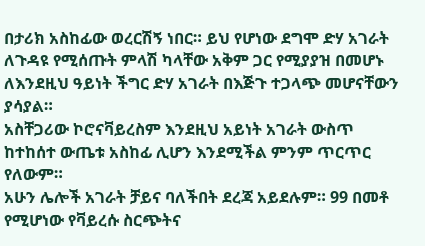በታሪክ አስከፊው ወረርሽኝ ነበር። ይህ የሆነው ደግሞ ድሃ አገራት ለጉዳዩ የሚሰጡት ምላሽ ካላቸው አቅም ጋር የሚያያዝ በመሆኑ ለእንደዚህ ዓይነት ችግር ድሃ አገራት በእጅጉ ተጋላጭ መሆናቸውን ያሳያል።
አስቸጋሪው ኮሮናቫይረስም እንደዚህ አይነት አገራት ውስጥ ከተከሰተ ውጤቱ አስከፊ ሊሆን እንደሚችል ምንም ጥርጥር የለውም።
አሁን ሌሎች አገራት ቻይና ባለችበት ደረጃ አይደሉም። 99 በመቶ የሚሆነው የቫይረሱ ስርጭትና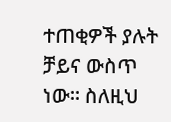ተጠቂዎች ያሉት ቻይና ውስጥ ነው። ስለዚህ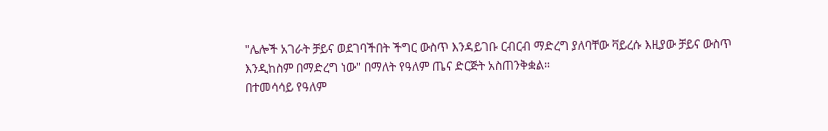"ሌሎች አገራት ቻይና ወደገባችበት ችግር ውስጥ እንዳይገቡ ርብርብ ማድረግ ያለባቸው ቫይረሱ እዚያው ቻይና ውስጥ እንዲከስም በማድረግ ነው" በማለት የዓለም ጤና ድርጅት አስጠንቅቋል።
በተመሳሳይ የዓለም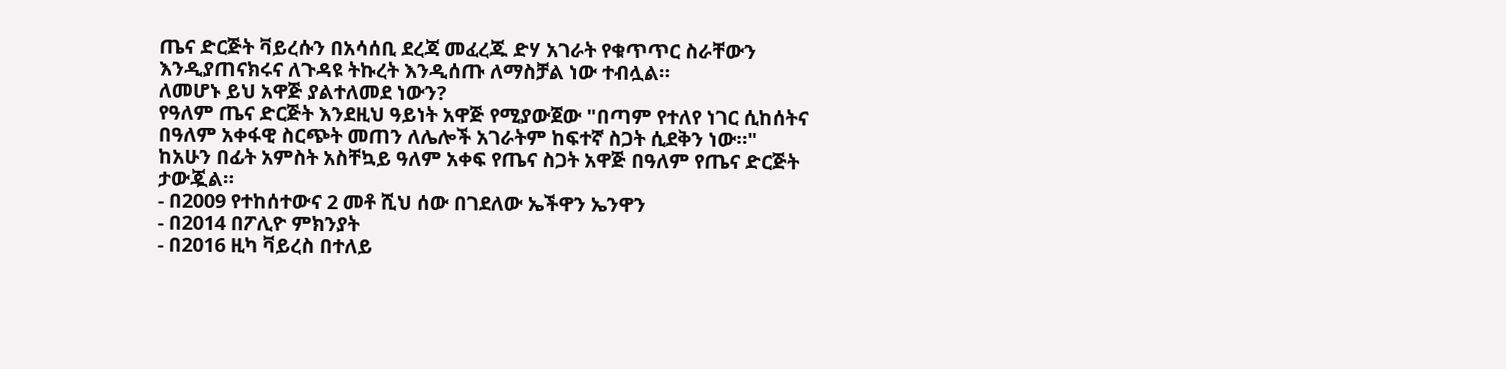ጤና ድርጅት ቫይረሱን በአሳሰቢ ደረጃ መፈረጁ ድሃ አገራት የቁጥጥር ስራቸውን እንዲያጠናክሩና ለጉዳዩ ትኩረት እንዲሰጡ ለማስቻል ነው ተብሏል።
ለመሆኑ ይህ አዋጅ ያልተለመደ ነውን?
የዓለም ጤና ድርጅት እንደዚህ ዓይነት አዋጅ የሚያውጀው "በጣም የተለየ ነገር ሲከሰትና በዓለም አቀፋዊ ስርጭት መጠን ለሌሎች አገራትም ከፍተኛ ስጋት ሲደቅን ነው።"
ከአሁን በፊት አምስት አስቸኳይ ዓለም አቀፍ የጤና ስጋት አዋጅ በዓለም የጤና ድርጅት ታውጇል።
- በ2009 የተከሰተውና 2 መቶ ሺህ ሰው በገደለው ኤችዋን ኤንዋን
- በ2014 በፖሊዮ ምክንያት
- በ2016 ዚካ ቫይረስ በተለይ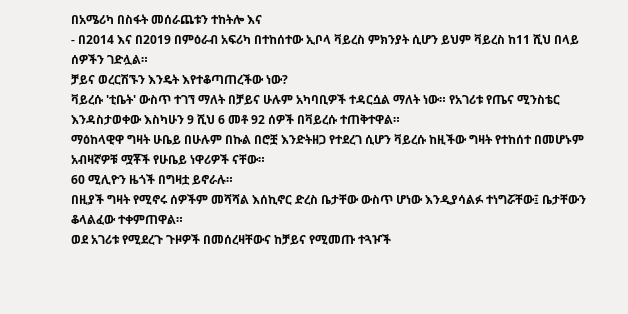በአሜሪካ በስፋት መሰራጨቱን ተከትሎ እና
- በ2014 እና በ2019 በምዕራብ አፍሪካ በተከሰተው ኢቦላ ቫይረስ ምክንያት ሲሆን ይህም ቫይረስ ከ11 ሺህ በላይ ሰዎችን ገድሏል።
ቻይና ወረርሽኙን እንዴት እየተቆጣጠረችው ነው?
ቫይረሱ 'ቲቤት' ውስጥ ተገኘ ማለት በቻይና ሁሉም አካባቢዎች ተዳርሷል ማለት ነው። የአገሪቱ የጤና ሚንስቴር እንዳስታወቀው እስካሁን 9 ሺህ 6 መቶ 92 ሰዎች በቫይረሱ ተጠቅተዋል።
ማዕከላዊዋ ግዛት ሁቤይ በሁሉም በኩል በሮቿ እንድትዘጋ የተደረገ ሲሆን ቫይረሱ ከዚችው ግዛት የተከሰተ በመሆኑም አብዛኛዎቹ ሟቾች የሁቤይ ነዋሪዎች ናቸው።
60 ሚሊዮን ዜጎች በግዛቷ ይኖራሉ።
በዚያች ግዛት የሚኖሩ ሰዎችም መሻሻል እሰኪኖር ድረስ ቤታቸው ውስጥ ሆነው እንዲያሳልፉ ተነግሯቸው፤ ቤታቸውን ቆላልፈው ተቀምጠዋል።
ወደ አገሪቱ የሚደረጉ ጉዞዎች በመሰረዛቸውና ከቻይና የሚመጡ ተጓዦች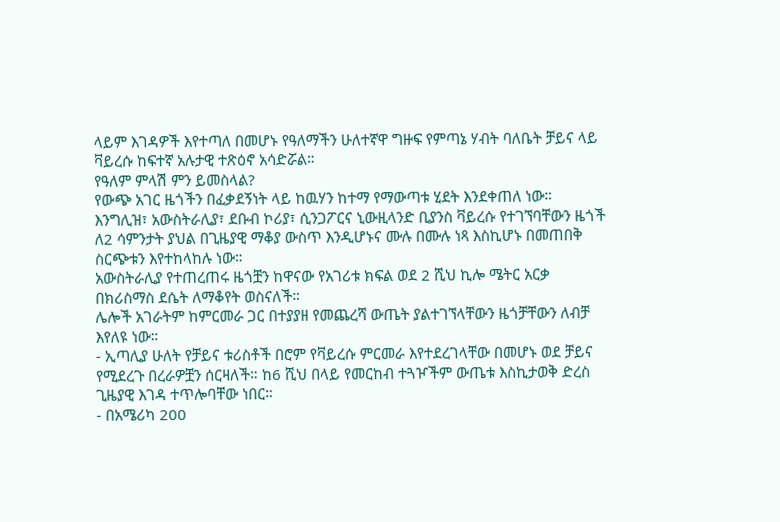ላይም እገዳዎች እየተጣለ በመሆኑ የዓለማችን ሁለተኛዋ ግዙፍ የምጣኔ ሃብት ባለቤት ቻይና ላይ ቫይረሱ ከፍተኛ አሉታዊ ተጽዕኖ አሳድሯል።
የዓለም ምላሽ ምን ይመስላል?
የውጭ አገር ዜጎችን በፈቃደኝነት ላይ ከዉሃን ከተማ የማውጣቱ ሂደት እንደቀጠለ ነው።
እንግሊዝ፣ አውስትራሊያ፣ ደቡብ ኮሪያ፣ ሲንጋፖርና ኒውዚላንድ ቢያንስ ቫይረሱ የተገኘባቸውን ዜጎች ለ2 ሳምንታት ያህል በጊዜያዊ ማቆያ ውስጥ እንዲሆኑና ሙሉ በሙሉ ነጻ እስኪሆኑ በመጠበቅ ስርጭቱን እየተከላከሉ ነው።
አውስትራሊያ የተጠረጠሩ ዜጎቿን ከዋናው የአገሪቱ ክፍል ወደ 2 ሺህ ኪሎ ሜትር አርቃ በክሪስማስ ደሴት ለማቆየት ወስናለች።
ሌሎች አገራትም ከምርመራ ጋር በተያያዘ የመጨረሻ ውጤት ያልተገኘላቸውን ዜጎቻቸውን ለብቻ እየለዩ ነው።
- ኢጣሊያ ሁለት የቻይና ቱሪስቶች በሮም የቫይረሱ ምርመራ እየተደረገላቸው በመሆኑ ወደ ቻይና የሚደረጉ በረራዎቿን ሰርዛለች። ከ6 ሺህ በላይ የመርከብ ተጓዦችም ውጤቱ እስኪታወቅ ድረስ ጊዜያዊ እገዳ ተጥሎባቸው ነበር።
- በአሜሪካ 200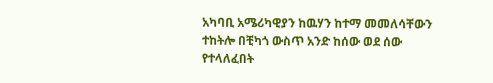አካባቢ አሜሪካዊያን ከዉሃን ከተማ መመለሳቸውን ተከትሎ በቺካጎ ውስጥ አንድ ከሰው ወደ ሰው የተላለፈበት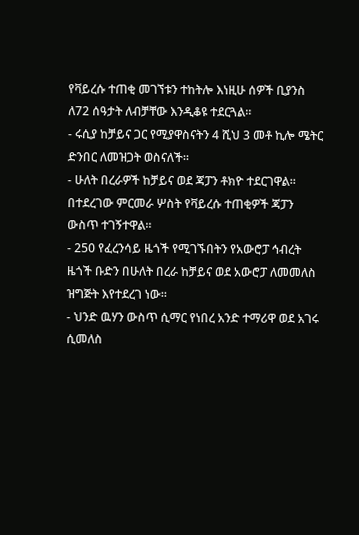የቫይረሱ ተጠቂ መገኘቱን ተከትሎ እነዚሁ ሰዎች ቢያንስ ለ72 ሰዓታት ለብቻቸው እንዲቆዩ ተደርጓል።
- ሩሲያ ከቻይና ጋር የሚያዋስናትን 4 ሺህ 3 መቶ ኪሎ ሜትር ድንበር ለመዝጋት ወስናለች።
- ሁለት በረራዎች ከቻይና ወደ ጃፓን ቶክዮ ተደርገዋል። በተደረገው ምርመራ ሦስት የቫይረሱ ተጠቂዎች ጃፓን ውስጥ ተገኝተዋል።
- 250 የፈረንሳይ ዜጎች የሚገኙበትን የአውሮፓ ኅብረት ዜጎች ቡድን በሁለት በረራ ከቻይና ወደ አውሮፓ ለመመለስ ዝግጅት እየተደረገ ነው።
- ህንድ ዉሃን ውስጥ ሲማር የነበረ አንድ ተማሪዋ ወደ አገሩ ሲመለስ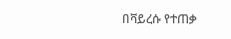በቫይረሱ የተጠቃ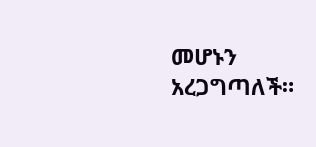መሆኑን አረጋግጣለች።